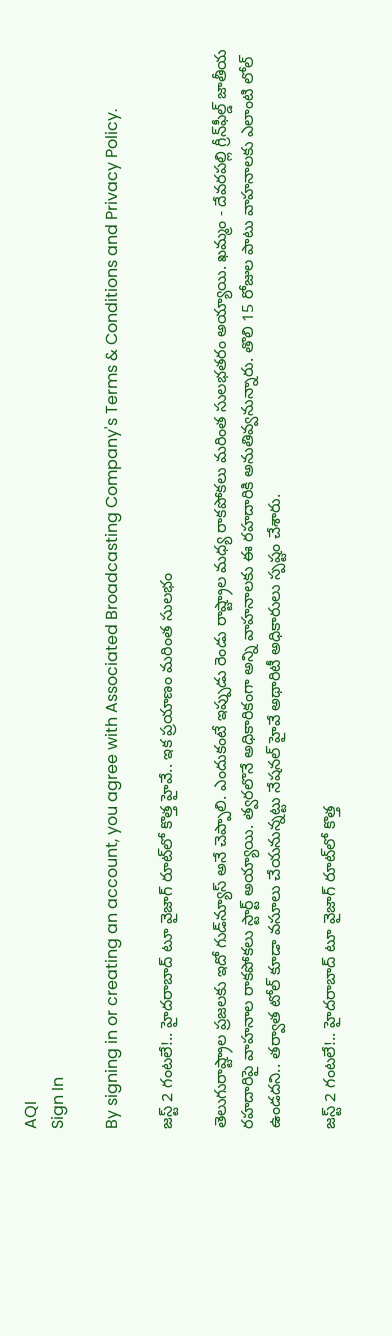AQI
Sign In

By signing in or creating an account, you agree with Associated Broadcasting Company's Terms & Conditions and Privacy Policy.

జస్ట్ 2 గంటలే!.. హైదరాబాద్‌ టూ వైజాగ్ రూట్‌లో కొత్త హైవే.. ఇక ప్రయాణం మరింత సులభం

తెలుగురాష్ట్రాల ప్రజలకు ఇదో గుడ్‌న్యూస్ అనే చెప్పాలి. ఎందుకంటే ఇప్పుడు రెండు రాష్ట్రాల మధ్య రాకపోకలు మరింత సులభతరం అయ్యాయి. ఖమ్మం - దేవరపల్లి గ్రీన్‌ఫీల్డ్ జాతీయ రహదారిపై వాహనాల రాకపోకలు స్టార్ట్ అయ్యాయి. త్వరలొనే అధికారికంగా అన్ని వాహనాలకు ఈ రహదారికి అనుతివ్వనున్నారు. తొలి 15 రోజుల పాటు వాహనాలకు ఎలాంటి లోల్ ఉండదని.. తర్వాత టోల్‌ కూడా వసూలు చేయనున్నట్టు నేషనల్ హైవే అథారిటీ అధికారులు స్పష్టం చేశారు.

జస్ట్ 2 గంటలే!.. హైదరాబాద్‌ టూ వైజాగ్ రూట్‌లో కొత్త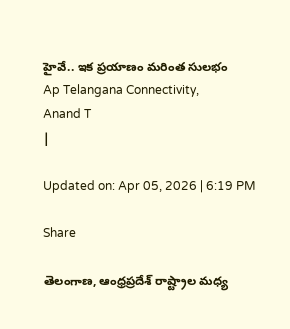హైవే.. ఇక ప్రయాణం మరింత సులభం
Ap Telangana Connectivity,
Anand T
|

Updated on: Apr 05, 2026 | 6:19 PM

Share

తెలంగాణ, ఆంధ్రప్రదేశ్ రాష్ట్రాల మధ్య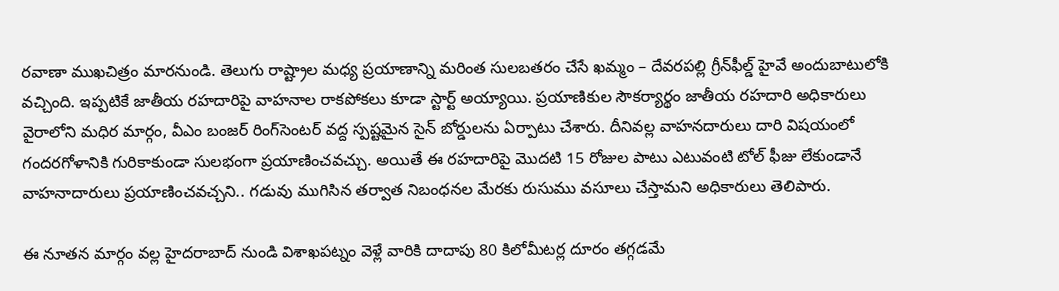రవాణా ముఖచిత్రం మారనుండి. తెలుగు రాష్ట్రాల మధ్య ప్రయాణాన్ని మరింత సులబతరం చేసే ఖమ్మం – దేవరపల్లి గ్రీన్‌ఫీల్డ్ హైవే అందుబాటులోకి వచ్చింది. ఇప్పటికే జాతీయ రహదారిపై వాహనాల రాకపోకలు కూడా స్టార్ట్ అయ్యాయి. ప్రయాణికుల సౌకర్యార్థం జాతీయ రహదారి అధికారులు వైరాలోని మధిర మార్గం, వీఎం బంజర్‌ రింగ్‌సెంటర్ వద్ద స్పష్టమైన సైన్ బోర్డులను ఏర్పాటు చేశారు. దీనివల్ల వాహనదారులు దారి విషయంలో గందరగోళానికి గురికాకుండా సులభంగా ప్రయాణించవచ్చు. అయితే ఈ రహదారిపై మొదటి 15 రోజుల పాటు ఎటువంటి టోల్ ఫీజు లేకుండానే వాహనాదారులు ప్రయాణించవచ్చని.. గడువు ముగిసిన తర్వాత నిబంధనల మేరకు రుసుము వసూలు చేస్తామని అధికారులు తెలిపారు.

ఈ నూతన మార్గం వల్ల హైదరాబాద్ నుండి విశాఖపట్నం వెళ్లే వారికి దాదాపు 80 కిలోమీటర్ల దూరం తగ్గడమే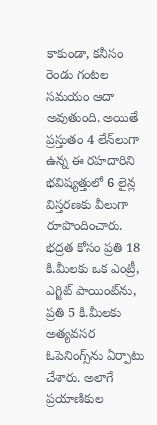కాకుండా, కనీసం రెండు గంటల సమయం ఆదా అవుతుంది. అయితే ప్రస్తుతం 4 లేన్‌లుగా ఉన్న ఈ రహదారిని భవిష్యత్తులో 6 లైన్ల విస్తరణకు వీలుగా రూపొందించారు. భద్రత కోసం ప్రతి 18 కి.మీలకు ఒక ఎంట్రీ, ఎగ్జిట్ పాయింట్‌ను, ప్రతి 5 కి.మీలకు అత్యవసర ఓపెనింగ్స్‌ను ఏర్పాటు చేశారు. అలాగే ప్రయాణికుల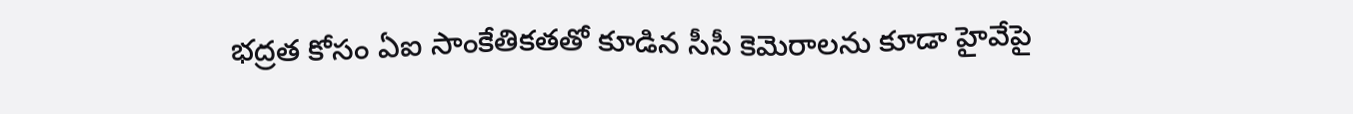భద్రత కోసం ఏఐ సాంకేతికతతో కూడిన సీసీ కెమెరాలను కూడా హైవేపై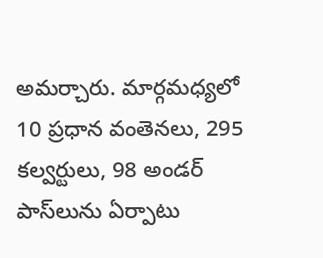అమర్చారు. మార్గమధ్యలో 10 ప్రధాన వంతెనలు, 295 కల్వర్టులు, 98 అండర్ పాస్‌లును ఏర్పాటు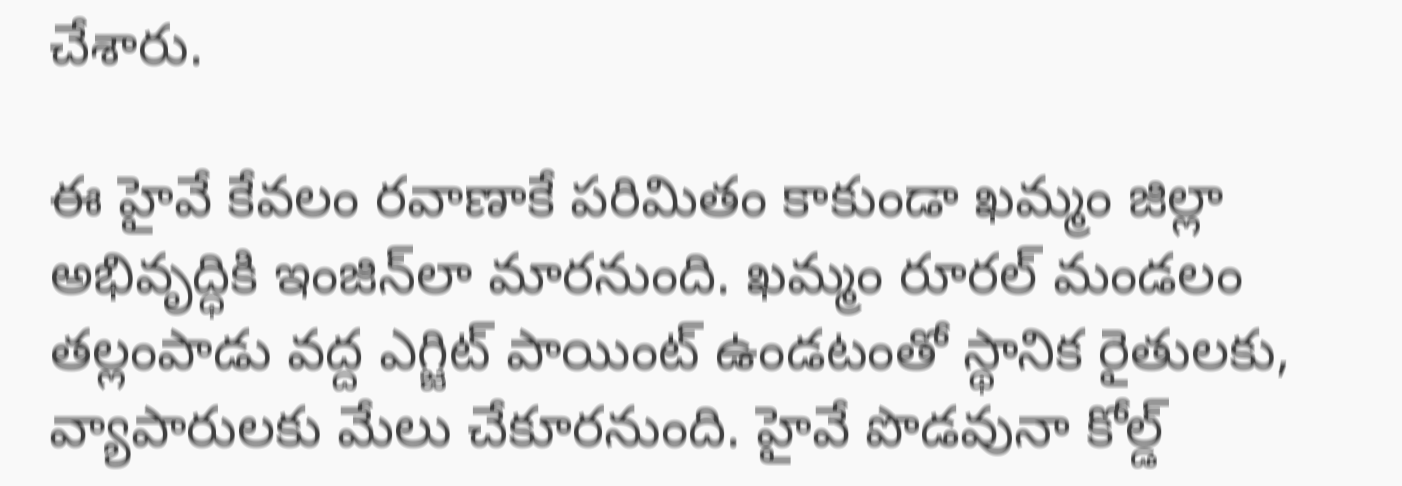చేశారు.

ఈ హైవే కేవలం రవాణాకే పరిమితం కాకుండా ఖమ్మం జిల్లా అభివృద్ధికి ఇంజిన్‌లా మారనుంది. ఖమ్మం రూరల్ మండలం తల్లంపాడు వద్ద ఎగ్జిట్ పాయింట్ ఉండటంతో స్థానిక రైతులకు, వ్యాపారులకు మేలు చేకూరనుంది. హైవే పొడవునా కోల్డ్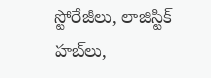స్టోరేజీలు, లాజిస్టిక్ హబ్‌లు,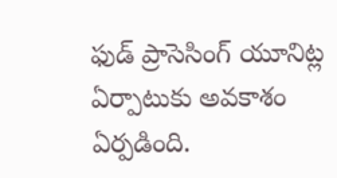ఫుడ్ ప్రాసెసింగ్ యూనిట్ల ఏర్పాటుకు అవకాశం ఏర్పడింది.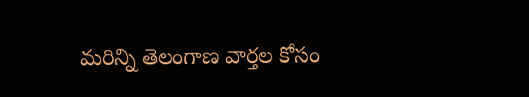మరిన్ని తెలంగాణ వార్తల కోసం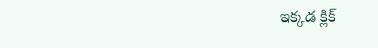ఇక్కడ క్లిక్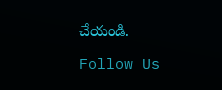చేయండి.

Follow Us